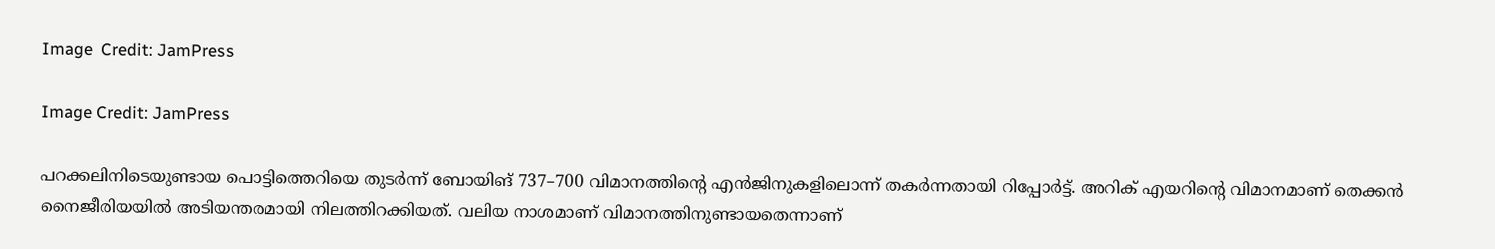Image  Credit: JamPress

Image Credit: JamPress

പറക്കലിനിടെയുണ്ടായ പൊട്ടിത്തെറിയെ തുടര്‍ന്ന് ബോയിങ് 737–700 വിമാനത്തിന്‍റെ എന്‍ജിനുകളിലൊന്ന് തകര്‍ന്നതായി റിപ്പോര്‍ട്ട്. അറിക് എയറിന്‍റെ വിമാനമാണ് തെക്കന്‍ നൈജീരിയയില്‍ അടിയന്തരമായി നിലത്തിറക്കിയത്. വലിയ നാശമാണ് വിമാനത്തിനുണ്ടായതെന്നാണ്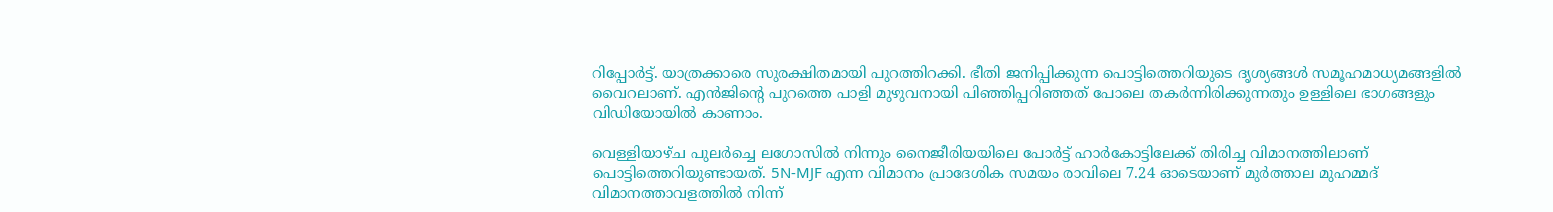റിപ്പോര്‍ട്ട്. യാത്രക്കാരെ സുരക്ഷിതമായി പുറത്തിറക്കി. ഭീതി ജനിപ്പിക്കുന്ന പൊട്ടിത്തെറിയുടെ ദൃശ്യങ്ങള്‍ സമൂഹമാധ്യമങ്ങളില്‍ വൈറലാണ്. എന്‍ജിന്‍റെ പുറത്തെ പാളി മുഴുവനായി പിഞ്ഞിപ്പറി‍ഞ്ഞത് പോലെ തകര്‍ന്നിരിക്കുന്നതും ഉള്ളിലെ ഭാഗങ്ങളും വിഡിയോയില്‍ കാണാം.

വെള്ളിയാഴ്ച പുലര്‍ച്ചെ ലഗോസില്‍ നിന്നും നൈജീരിയയിലെ പോര്‍ട്ട് ഹാര്‍കോട്ടിലേക്ക് തിരിച്ച വിമാനത്തിലാണ് പൊട്ടിത്തെറിയുണ്ടായത്. 5N-MJF എന്ന വിമാനം പ്രാദേശിക സമയം രാവിലെ 7.24 ഓടെയാണ് മുര്‍ത്താല മുഹമ്മദ് വിമാനത്താവളത്തില്‍ നിന്ന്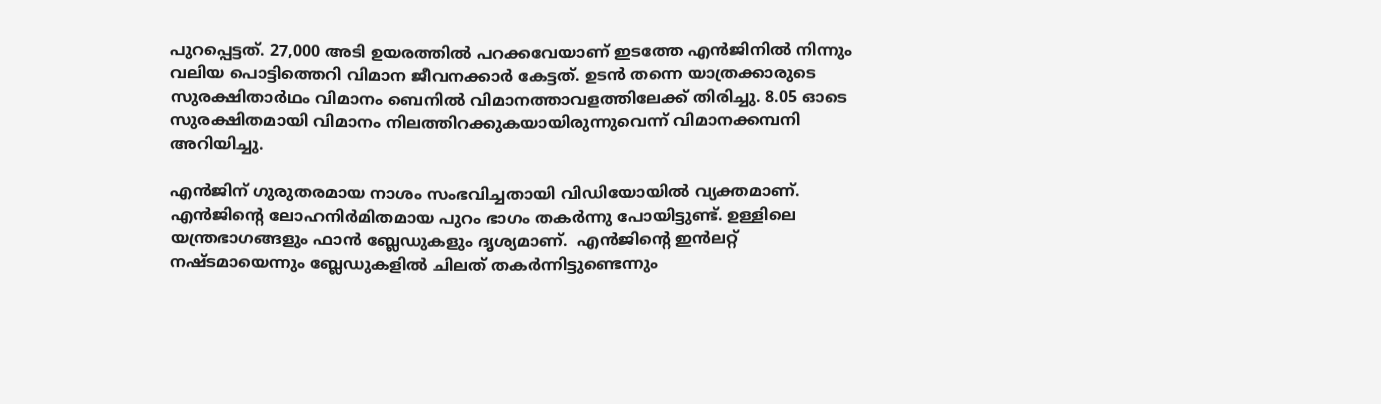പുറപ്പെട്ടത്. 27,000 അടി ഉയരത്തില്‍ പറക്കവേയാണ് ഇടത്തേ എന്‍ജിനില്‍ നിന്നും വലിയ പൊട്ടിത്തെറി വിമാന ജീവനക്കാര്‍ കേട്ടത്. ഉടന്‍ തന്നെ യാത്രക്കാരുടെ സുരക്ഷിതാര്‍ഥം വിമാനം ബെനില്‍ വിമാനത്താവളത്തിലേക്ക് തിരിച്ചു. 8.05 ഓടെ സുരക്ഷിതമായി വിമാനം നിലത്തിറക്കുകയായിരുന്നുവെന്ന് വിമാനക്കമ്പനി അറിയിച്ചു.

എന്‍ജിന് ഗുരുതരമായ നാശം സംഭവിച്ചതായി വിഡിയോയില്‍ വ്യക്തമാണ്. എന്‍ജിന്‍റെ ലോഹനിര്‍മിതമായ പുറം ഭാഗം തകര്‍ന്നു പോയിട്ടുണ്ട്. ഉള്ളിലെ യന്ത്രഭാഗങ്ങളും ഫാന്‍ ബ്ലേഡുകളും ദൃശ്യമാണ്.  എന്‍ജിന്‍റെ ഇന്‍ലറ്റ് നഷ്ടമായെന്നും ബ്ലേഡുകളില്‍ ചിലത് തകര്‍ന്നിട്ടുണ്ടെന്നും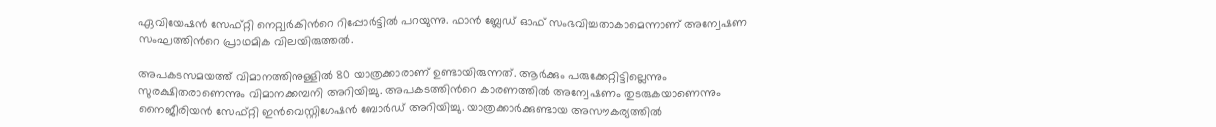ഏവിയേഷന്‍ സേഫ്റ്റി നെറ്റ്വര്‍കിന്‍റെ റിപ്പോര്‍ട്ടില്‍ പറയുന്നു. ഫാന്‍ ബ്ലേഡ് ഓഫ് സംഭവിച്ചതാകാമെന്നാണ് അന്വേഷണ സംഘത്തിന്‍റെ പ്രാഥമിക വിലയിരുത്തല്‍.

അപകടസമയത്ത് വിമാനത്തിനുള്ളില്‍ 80 യാത്രക്കാരാണ് ഉണ്ടായിരുന്നത്. ആര്‍ക്കും പരുക്കേറ്റിട്ടില്ലെന്നും സുരക്ഷിതരാണെന്നും വിമാനക്കമ്പനി അറിയിച്ചു. അപകടത്തിന്‍റെ കാരണത്തില്‍ അന്വേഷണം തുടരുകയാണെന്നും നൈജീരിയന്‍ സേഫ്റ്റി ഇന്‍വെസ്റ്റിഗേഷന്‍ ബോര്‍ഡ് അറിയിച്ചു. യാത്രക്കാര്‍ക്കുണ്ടായ അസൗകര്യത്തില്‍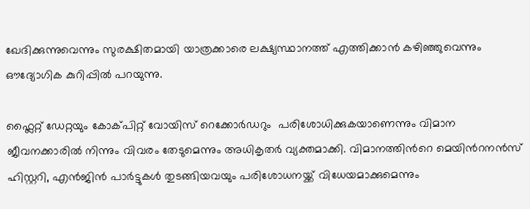ഖേദിക്കുന്നുവെന്നും സുരക്ഷിതമായി യാത്രക്കാരെ ലക്ഷ്യസ്ഥാനത്ത് എത്തിക്കാന്‍ കഴിഞ്ഞുവെന്നും ഔദ്യോഗിക കുറിപ്പില്‍ പറയുന്നു.

ഫ്ലൈറ്റ് ഡേറ്റയും കോക്പിറ്റ് വോയിസ് റെക്കോര്‍ഡറും  പരിശോധിക്കുകയാണെന്നും വിമാന ജീവനക്കാരില്‍ നിന്നും വിവരം തേടുമെന്നും അധികൃതര്‍ വ്യക്തമാക്കി. വിമാനത്തിന്‍റെ മെയിന്‍റനന്‍സ് ഹിസ്റ്ററി, എന്‍ജിന്‍ പാര്‍ട്ടുകള്‍ തുടങ്ങിയവയും പരിശോധനയ്ക്ക് വിധേയമാക്കുമെന്നും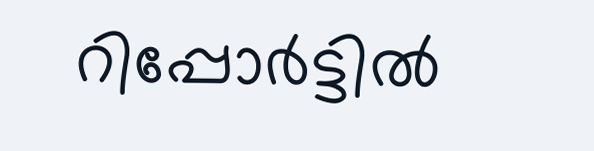റിപ്പോര്‍ട്ടില്‍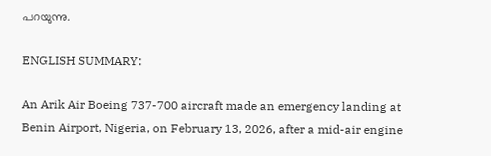പറയുന്നു.

ENGLISH SUMMARY:

An Arik Air Boeing 737-700 aircraft made an emergency landing at Benin Airport, Nigeria, on February 13, 2026, after a mid-air engine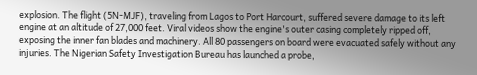explosion. The flight (5N-MJF), traveling from Lagos to Port Harcourt, suffered severe damage to its left engine at an altitude of 27,000 feet. Viral videos show the engine's outer casing completely ripped off, exposing the inner fan blades and machinery. All 80 passengers on board were evacuated safely without any injuries. The Nigerian Safety Investigation Bureau has launched a probe,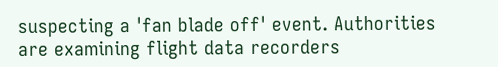suspecting a 'fan blade off' event. Authorities are examining flight data recorders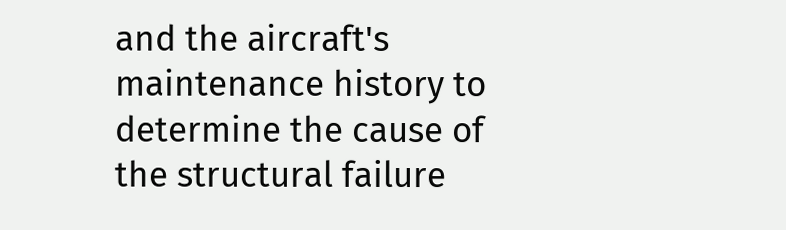and the aircraft's maintenance history to determine the cause of the structural failure